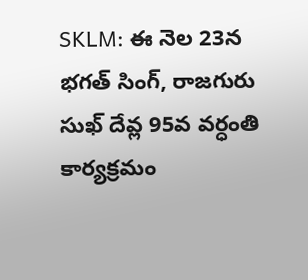SKLM: ఈ నెల 23న భగత్ సింగ్, రాజగురు సుఖ్ దేవ్ల 95వ వర్ధంతి కార్యక్రమం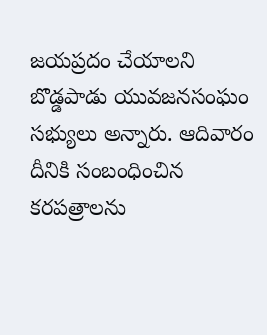జయప్రదం చేయాలని బొడ్డపాడు యువజనసంఘం సభ్యులు అన్నారు. ఆదివారం దీనికి సంబంధించిన కరపత్రాలను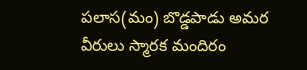పలాస(మం) బొడ్డపాడు అమర వీరులు స్మారక మందిరం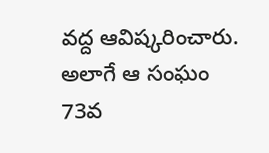వద్ద ఆవిష్కరించారు. అలాగే ఆ సంఘం 73వ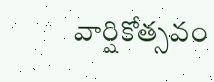వార్షికోత్సవం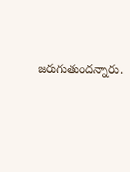జరుగుతుందన్నారు.